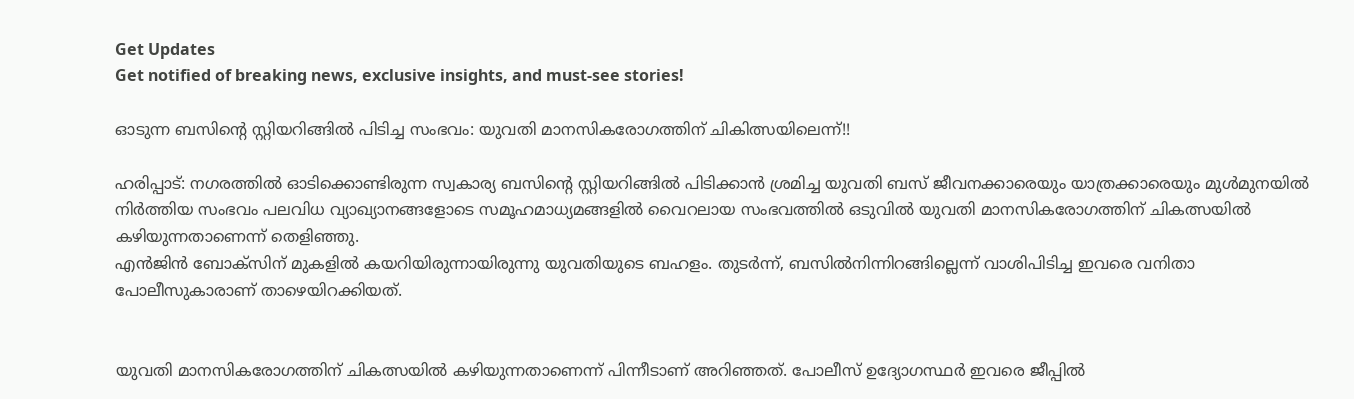Get Updates
Get notified of breaking news, exclusive insights, and must-see stories!

ഓടുന്ന ബസിന്റെ സ്റ്റിയറിങ്ങിൽ പിടിച്ച സംഭവം: യുവതി മാനസികരോഗത്തിന് ചികിത്സയിലെന്ന്!!

ഹരിപ്പാട്: നഗരത്തിൽ ഓടിക്കൊണ്ടിരുന്ന സ്വകാര്യ ബസിന്റെ സ്റ്റിയറിങ്ങിൽ പിടിക്കാൻ ശ്രമിച്ച യുവതി ബസ് ജീവനക്കാരെയും യാത്രക്കാരെയും മുൾമുനയിൽ നിർത്തിയ സംഭവം പലവിധ വ്യാഖ്യാനങ്ങളോടെ സമൂഹമാധ്യമങ്ങളിൽ വൈറലായ സംഭവത്തിൽ ഒടുവിൽ യുവതി മാനസികരോഗത്തിന് ചികത്സയിൽ കഴിയുന്നതാണെന്ന് തെളിഞ്ഞു.
എൻജിൻ ബോക്‌സിന് മുകളിൽ കയറിയിരുന്നായിരുന്നു യുവതിയുടെ ബഹളം. തുടർന്ന്, ബസിൽനിന്നിറങ്ങില്ലെന്ന് വാശിപിടിച്ച ഇവരെ വനിതാ പോലീസുകാരാണ് താഴെയിറക്കിയത്.


യുവതി മാനസികരോഗത്തിന് ചികത്സയിൽ കഴിയുന്നതാണെന്ന് പിന്നീടാണ് അറിഞ്ഞത്. പോലീസ് ഉദ്യോഗസ്ഥർ ഇവരെ ജീപ്പിൽ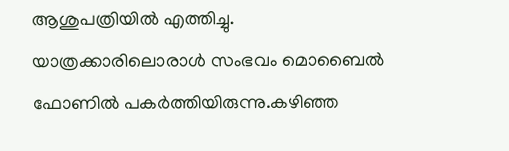ആശുപത്രിയിൽ എത്തിച്ചു. യാത്രക്കാരിലൊരാൾ സംഭവം മൊബൈൽ ഫോണിൽ പകർത്തിയിരുന്നു.കഴിഞ്ഞ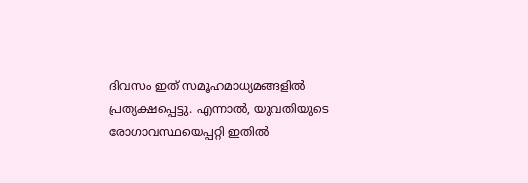ദിവസം ഇത് സമൂഹമാധ്യമങ്ങളിൽ പ്രത്യക്ഷപ്പെട്ടു. എന്നാൽ, യുവതിയുടെ രോഗാവസ്ഥയെപ്പറ്റി ഇതിൽ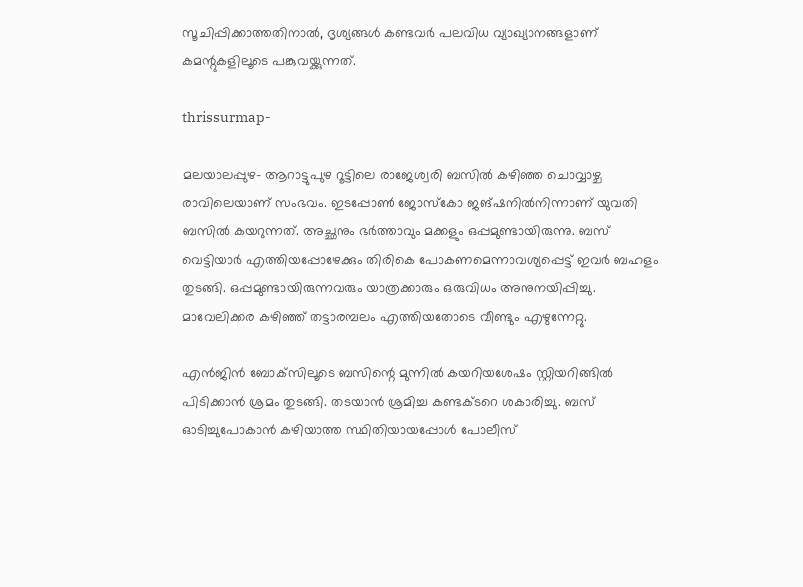സൂചിപ്പിക്കാത്തതിനാൽ, ദൃശ്യങ്ങൾ കണ്ടവർ പലവിധ വ്യാഖ്യാനങ്ങളാണ് കമന്റുകളിലൂടെ പങ്കുവയ്ക്കുന്നത്.

thrissurmap-

മലയാലപ്പുഴ- ആറാട്ടുപുഴ റൂട്ടിലെ രാജേശ്വരി ബസിൽ കഴിഞ്ഞ ചൊവ്വാഴ്ച രാവിലെയാണ് സംഭവം. ഇടപ്പോൺ ജോസ്‌കോ ജങ്ഷനിൽനിന്നാണ് യുവതി ബസിൽ കയറുന്നത്. അച്ഛനും ഭർത്താവും മക്കളും ഒപ്പമുണ്ടായിരുന്നു. ബസ് വെട്ടിയാർ എത്തിയപ്പോഴേക്കും തിരികെ പോകണമെന്നാവശ്യപ്പെട്ട് ഇവർ ബഹളം തുടങ്ങി. ഒപ്പമുണ്ടായിരുന്നവരും യാത്രക്കാരും ഒരുവിധം അനുനയിപ്പിച്ചു. മാവേലിക്കര കഴിഞ്ഞ് തട്ടാരമ്പലം എത്തിയതോടെ വീണ്ടും എഴുന്നേറ്റു.

എൻജിൻ ബോക്‌സിലൂടെ ബസിന്റെ മുന്നിൽ കയറിയശേഷം സ്റ്റിയറിങ്ങിൽ പിടിക്കാൻ ശ്രമം തുടങ്ങി. തടയാൻ ശ്രമിച്ച കണ്ടക്ടറെ ശകാരിച്ചു. ബസ് ഓടിച്ചുപോകാൻ കഴിയാത്ത സ്ഥിതിയായപ്പോൾ പോലീസ്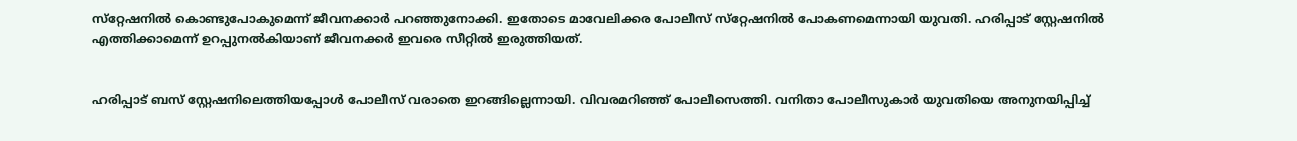സ്‌റ്റേഷനിൽ കൊണ്ടുപോകുമെന്ന് ജീവനക്കാർ പറഞ്ഞുനോക്കി. ഇതോടെ മാവേലിക്കര പോലീസ് സ്‌റ്റേഷനിൽ പോകണമെന്നായി യുവതി. ഹരിപ്പാട് സ്റ്റേഷനിൽ എത്തിക്കാമെന്ന് ഉറപ്പുനൽകിയാണ് ജീവനക്കർ ഇവരെ സീറ്റിൽ ഇരുത്തിയത്.


ഹരിപ്പാട് ബസ് സ്റ്റേഷനിലെത്തിയപ്പോൾ പോലീസ് വരാതെ ഇറങ്ങില്ലെന്നായി. വിവരമറിഞ്ഞ് പോലീസെത്തി. വനിതാ പോലീസുകാർ യുവതിയെ അനുനയിപ്പിച്ച്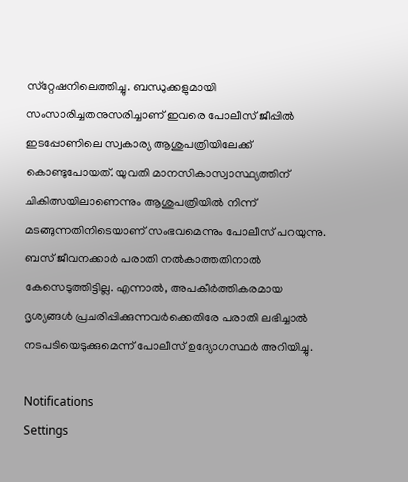സ്‌റ്റേഷനിലെത്തിച്ചു. ബന്ധുക്കളുമായി സംസാരിച്ചതനുസരിച്ചാണ് ഇവരെ പോലീസ് ജീപ്പിൽ ഇടപ്പോണിലെ സ്വകാര്യ ആശുപത്രിയിലേക്ക് കൊണ്ടുപോയത്. യുവതി മാനസികാസ്വാസ്ഥ്യത്തിന് ചികിത്സയിലാണെന്നും ആശുപത്രിയിൽ നിന്ന്‌ മടങ്ങുന്നതിനിടെയാണ് സംഭവമെന്നും പോലീസ് പറയുന്നു. ബസ് ജീവനക്കാർ പരാതി നൽകാത്തതിനാൽ കേസെടുത്തിട്ടില്ല. എന്നാൽ, അപകീർത്തികരമായ ദൃശ്യങ്ങൾ പ്രചരിപ്പിക്കുന്നവർക്കെതിരേ പരാതി ലഭിച്ചാൽ നടപടിയെടുക്കുമെന്ന് പോലീസ് ഉദ്യോഗസ്ഥർ അറിയിച്ചു.

Notifications
Settings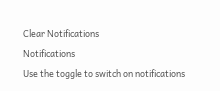Clear Notifications
Notifications
Use the toggle to switch on notifications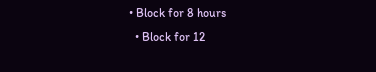• Block for 8 hours
  • Block for 12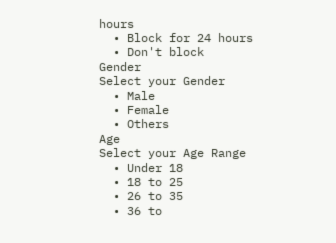hours
  • Block for 24 hours
  • Don't block
Gender
Select your Gender
  • Male
  • Female
  • Others
Age
Select your Age Range
  • Under 18
  • 18 to 25
  • 26 to 35
  • 36 to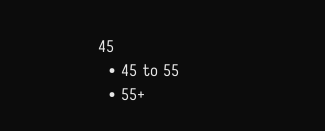45
  • 45 to 55
  • 55+